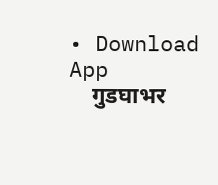• Download App
    गुडघाभर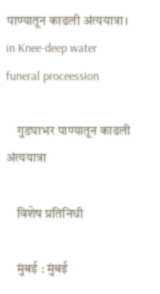पाण्यातून काढली अंत्ययात्रा। in Knee-deep water funeral proceession

    गुडघाभर पाण्यातून काढली अंत्ययात्रा

    विशेष प्रतिनिधी

    मुंबई : मुंबई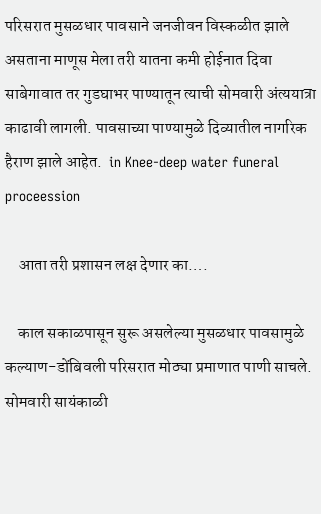परिसरात मुसळधार पावसाने जनजीवन विस्कळीत झाले असताना माणूस मेला तरी यातना कमी होईनात दिवा साबेगावात तर गुडघाभर पाण्यातून त्याची सोमवारी अंत्ययात्रा काढावी लागली. पावसाच्या पाण्यामुळे दिव्यातील नागरिक हैराण झाले आहेत.  in Knee-deep water funeral proceession

    आता तरी प्रशासन लक्ष देणार का….

    काल सकाळपासून सुरू असलेल्या मुसळधार पावसामुळे कल्याण-डोंबिवली परिसरात मोठ्या प्रमाणात पाणी साचले. सोमवारी सायंकाळी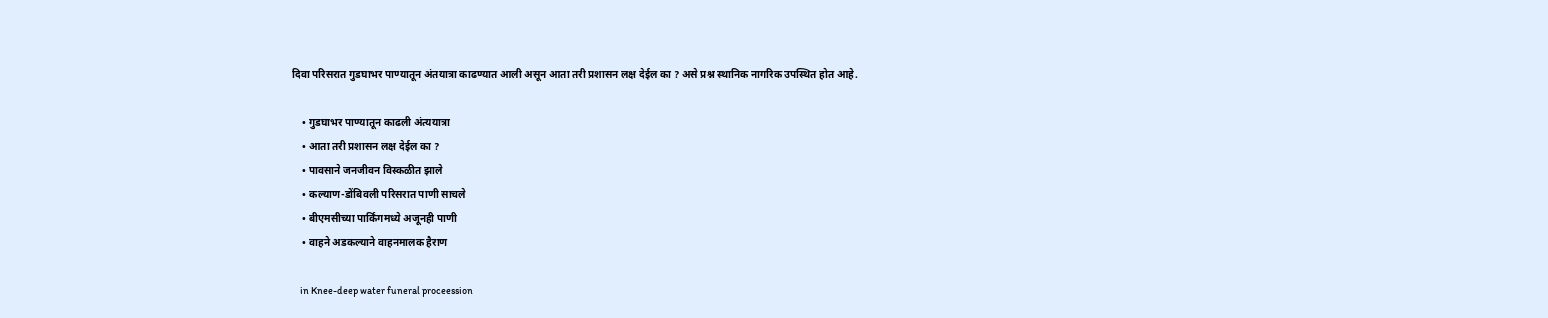दिवा परिसरात गुडघाभर पाण्यातून अंतयात्रा काढण्यात आली असून आता तरी प्रशासन लक्ष देईल का ? असे प्रश्न स्थानिक नागरिक उपस्थित होत आहे.

    • गुडघाभर पाण्यातून काढली अंत्ययात्रा
    • आता तरी प्रशासन लक्ष देईल का ?
    • पावसाने जनजीवन विस्कळीत झाले
    • कल्याण-डोंबिवली परिसरात पाणी साचले
    • बीएमसीच्या पार्किंगमध्ये अजूनही पाणी
    • वाहने अडकल्याने वाहनमालक हैराण

    in Knee-deep water funeral proceession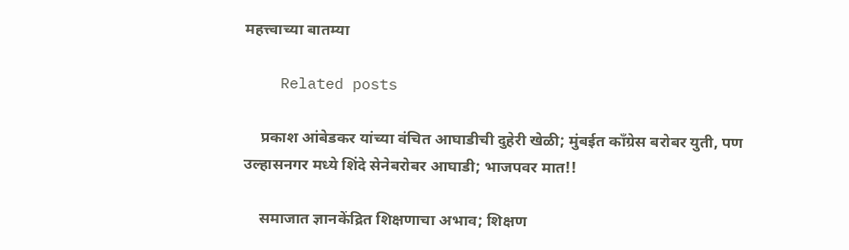महत्त्वाच्या बातम्या

    Related posts

    प्रकाश आंबेडकर यांच्या वंचित आघाडीची दुहेरी खेळी; मुंबईत काँग्रेस बरोबर युती, पण उल्हासनगर मध्ये शिंदे सेनेबरोबर आघाडी; भाजपवर मात!!

    समाजात ज्ञानकेंद्रित शिक्षणाचा अभाव; शिक्षण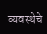व्यवस्थेचे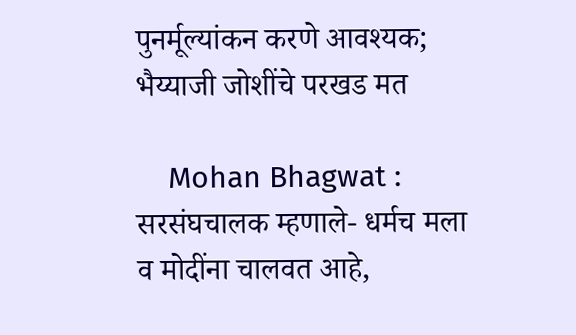पुनर्मूल्यांकन करणे आवश्यक; भैय्याजी जोशींचे परखड मत

    Mohan Bhagwat : सरसंघचालक म्हणाले- धर्मच मला व मोदींना चालवत आहे,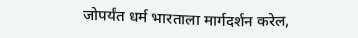जोपर्यंत धर्म भारताला मार्गदर्शन करेल,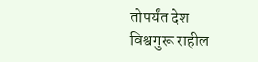तोपर्यंत देश विश्वगुरू राहील